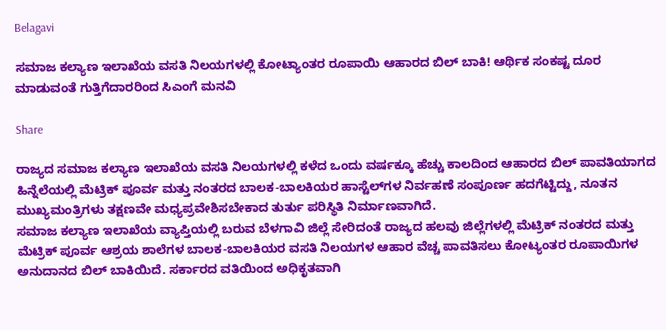Belagavi

ಸಮಾಜ ಕಲ್ಯಾಣ ಇಲಾಖೆಯ ವಸತಿ ನಿಲಯಗಳಲ್ಲಿ ಕೋಟ್ಯಾಂತರ ರೂಪಾಯಿ ಆಹಾರದ ಬಿಲ್ ಬಾಕಿ! ಆರ್ಥಿಕ ಸಂಕಷ್ಟ ದೂರ ಮಾಡುವಂತೆ ಗುತ್ತಿಗೆದಾರರಿಂದ ಸಿಎಂಗೆ ಮನವಿ

Share

ರಾಜ್ಯದ ಸಮಾಜ ಕಲ್ಯಾಣ ಇಲಾಖೆಯ ವಸತಿ ನಿಲಯಗಳಲ್ಲಿ ಕಳೆದ ಒಂದು ವರ್ಷಕ್ಕೂ ಹೆಚ್ಚು ಕಾಲದಿಂದ ಆಹಾರದ ಬಿಲ್ ಪಾವತಿಯಾಗದ ಹಿನ್ನೆಲೆಯಲ್ಲಿ ಮೆಟ್ರಿಕ್ ಪೂರ್ವ ಮತ್ತು ನಂತರದ ಬಾಲಕ-ಬಾಲಕಿಯರ ಹಾಸ್ಟೆಲ್‌ಗಳ ನಿರ್ವಹಣೆ ಸಂಪೂರ್ಣ ಹದಗೆಟ್ಟಿದ್ದು, ನೂತನ ಮುಖ್ಯಮಂತ್ರಿಗಳು ತಕ್ಷಣವೇ ಮಧ್ಯಪ್ರವೇಶಿಸಬೇಕಾದ ತುರ್ತು ಪರಿಸ್ಥಿತಿ ನಿರ್ಮಾಣವಾಗಿದೆ.
ಸಮಾಜ ಕಲ್ಯಾಣ ಇಲಾಖೆಯ ವ್ಯಾಪ್ತಿಯಲ್ಲಿ ಬರುವ ಬೆಳಗಾವಿ ಜಿಲ್ಲೆ ಸೇರಿದಂತೆ ರಾಜ್ಯದ ಹಲವು ಜಿಲ್ಲೆಗಳಲ್ಲಿ ಮೆಟ್ರಿಕ್ ನಂತರದ ಮತ್ತು ಮೆಟ್ರಿಕ್ ಪೂರ್ವ ಆಶ್ರಯ ಶಾಲೆಗಳ ಬಾಲಕ-ಬಾಲಕಿಯರ ವಸತಿ ನಿಲಯಗಳ ಆಹಾರ ವೆಚ್ಚ ಪಾವತಿಸಲು ಕೋಟ್ಯಂತರ ರೂಪಾಯಿಗಳ ಅನುದಾನದ ಬಿಲ್ ಬಾಕಿಯಿದೆ. ಸರ್ಕಾರದ ವತಿಯಿಂದ ಅಧಿಕೃತವಾಗಿ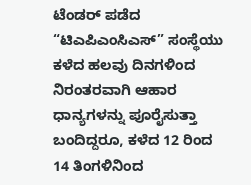ಟೆಂಡರ್ ಪಡೆದ “ಟಿಎಪಿಎಂಸಿಎಸ್” ಸಂಸ್ಥೆಯು ಕಳೆದ ಹಲವು ದಿನಗಳಿಂದ ನಿರಂತರವಾಗಿ ಆಹಾರ ಧಾನ್ಯಗಳನ್ನು ಪೂರೈಸುತ್ತಾ ಬಂದಿದ್ದರೂ, ಕಳೆದ 12 ರಿಂದ 14 ತಿಂಗಳಿನಿಂದ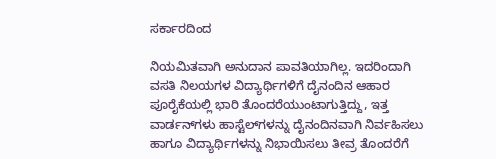ಸರ್ಕಾರದಿಂದ

ನಿಯಮಿತವಾಗಿ ಅನುದಾನ ಪಾವತಿಯಾಗಿಲ್ಲ. ಇದರಿಂದಾಗಿ ವಸತಿ ನಿಲಯಗಳ ವಿದ್ಯಾರ್ಥಿಗಳಿಗೆ ದೈನಂದಿನ ಆಹಾರ ಪೂರೈಕೆಯಲ್ಲಿ ಭಾರಿ ತೊಂದರೆಯುಂಟಾಗುತ್ತಿದ್ದು, ಇತ್ತ ವಾರ್ಡನ್‌ಗಳು ಹಾಸ್ಟೆಲ್‌ಗಳನ್ನು ದೈನಂದಿನವಾಗಿ ನಿರ್ವಹಿಸಲು ಹಾಗೂ ವಿದ್ಯಾರ್ಥಿಗಳನ್ನು ನಿಭಾಯಿಸಲು ತೀವ್ರ ತೊಂದರೆಗೆ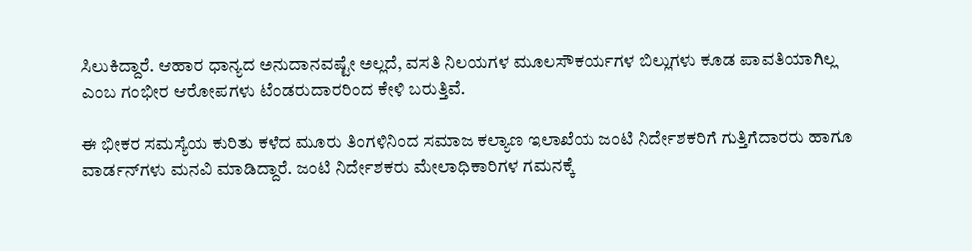ಸಿಲುಕಿದ್ದಾರೆ. ಆಹಾರ ಧಾನ್ಯದ ಅನುದಾನವಷ್ಟೇ ಅಲ್ಲದೆ, ವಸತಿ ನಿಲಯಗಳ ಮೂಲಸೌಕರ್ಯಗಳ ಬಿಲ್ಲುಗಳು ಕೂಡ ಪಾವತಿಯಾಗಿಲ್ಲ ಎಂಬ ಗಂಭೀರ ಆರೋಪಗಳು ಟೆಂಡರುದಾರರಿಂದ ಕೇಳಿ ಬರುತ್ತಿವೆ.

ಈ ಭೀಕರ ಸಮಸ್ಯೆಯ ಕುರಿತು ಕಳೆದ ಮೂರು ತಿಂಗಳಿನಿಂದ ಸಮಾಜ ಕಲ್ಯಾಣ ಇಲಾಖೆಯ ಜಂಟಿ ನಿರ್ದೇಶಕರಿಗೆ ಗುತ್ತಿಗೆದಾರರು ಹಾಗೂ ವಾರ್ಡನ್‌ಗಳು ಮನವಿ ಮಾಡಿದ್ದಾರೆ. ಜಂಟಿ ನಿರ್ದೇಶಕರು ಮೇಲಾಧಿಕಾರಿಗಳ ಗಮನಕ್ಕೆ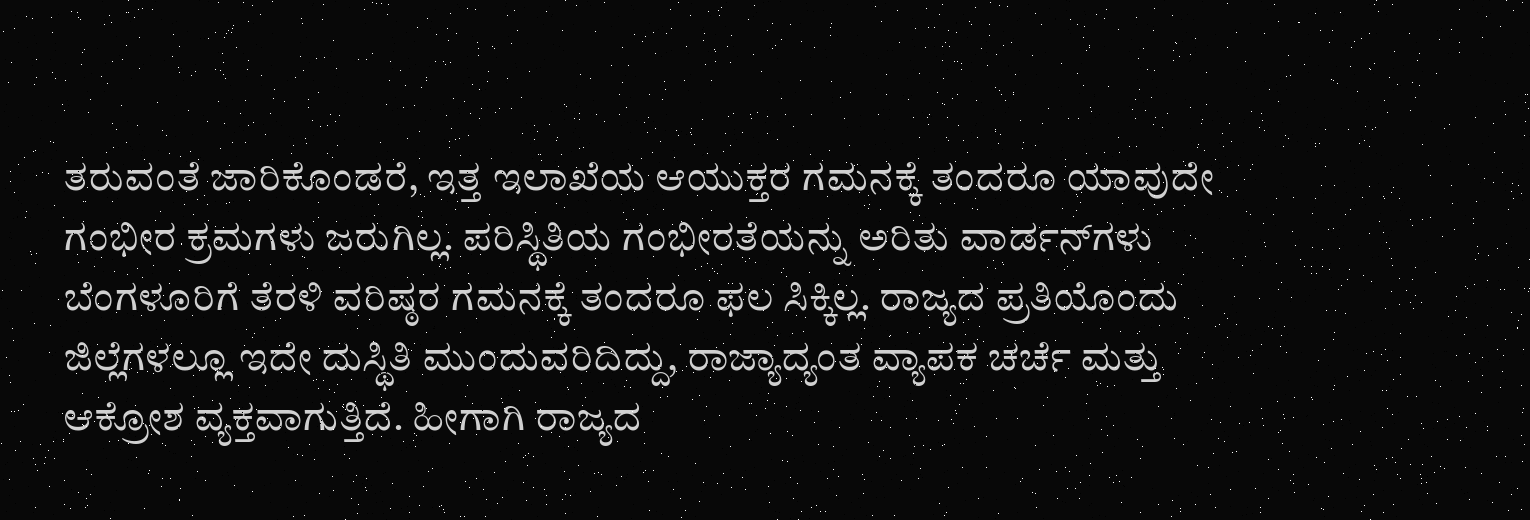ತರುವಂತೆ ಜಾರಿಕೊಂಡರೆ, ಇತ್ತ ಇಲಾಖೆಯ ಆಯುಕ್ತರ ಗಮನಕ್ಕೆ ತಂದರೂ ಯಾವುದೇ ಗಂಭೀರ ಕ್ರಮಗಳು ಜರುಗಿಲ್ಲ. ಪರಿಸ್ಥಿತಿಯ ಗಂಭೀರತೆಯನ್ನು ಅರಿತು ವಾರ್ಡನ್‌ಗಳು ಬೆಂಗಳೂರಿಗೆ ತೆರಳಿ ವರಿಷ್ಠರ ಗಮನಕ್ಕೆ ತಂದರೂ ಫಲ ಸಿಕ್ಕಿಲ್ಲ. ರಾಜ್ಯದ ಪ್ರತಿಯೊಂದು ಜಿಲ್ಲೆಗಳಲ್ಲೂ ಇದೇ ದುಸ್ಥಿತಿ ಮುಂದುವರಿದಿದ್ದು, ರಾಜ್ಯಾದ್ಯಂತ ವ್ಯಾಪಕ ಚರ್ಚೆ ಮತ್ತು ಆಕ್ರೋಶ ವ್ಯಕ್ತವಾಗುತ್ತಿದೆ. ಹೀಗಾಗಿ ರಾಜ್ಯದ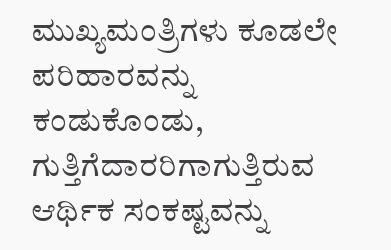ಮುಖ್ಯಮಂತ್ರಿಗಳು ಕೂಡಲೇ ಪರಿಹಾರವನ್ನು ಕಂಡುಕೊಂಡು, ಗುತ್ತಿಗೆದಾರರಿಗಾಗುತ್ತಿರುವ ಆರ್ಥಿಕ ಸಂಕಷ್ಟವನ್ನು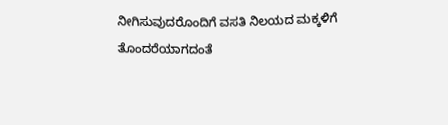ನೀಗಿಸುವುದರೊಂದಿಗೆ ವಸತಿ ನಿಲಯದ ಮಕ್ಕಳಿಗೆ ತೊಂದರೆಯಾಗದಂತೆ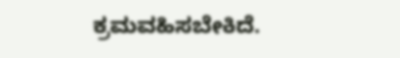ಕ್ರಮವಹಿಸಬೇಕಿದೆ.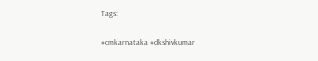Tags:

#cmkarnataka #dkshivkumar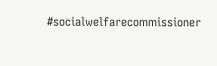#socialwelfarecommissioner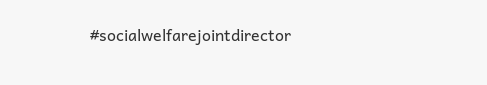#socialwelfarejointdirector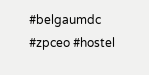#belgaumdc #zpceo #hostel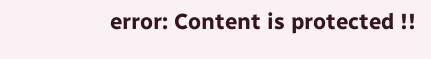error: Content is protected !!